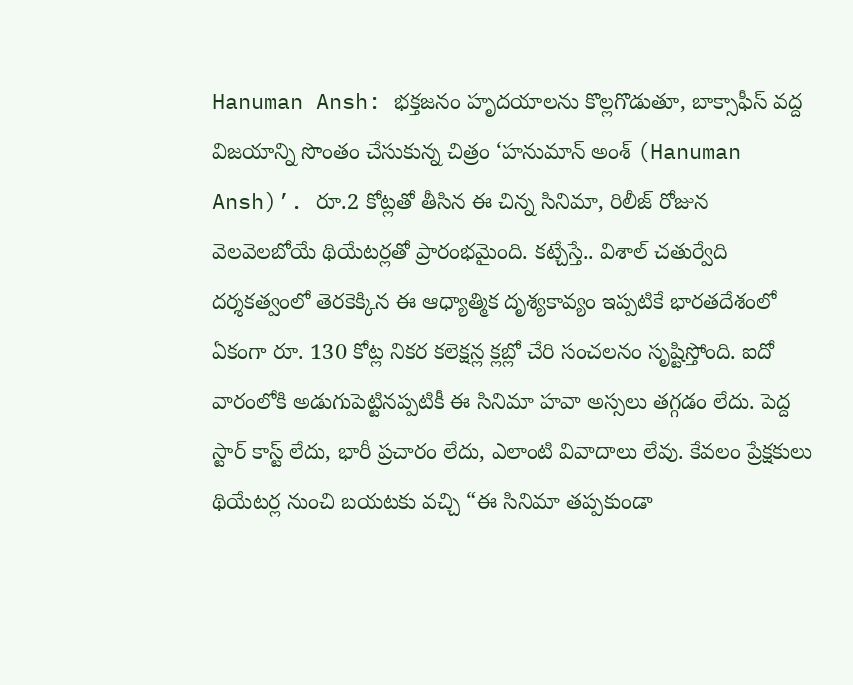Hanuman Ansh: భక్తజనం హృదయాలను కొల్లగొడుతూ, బాక్సాఫీస్ వద్ద విజయాన్ని సొంతం చేసుకున్న చిత్రం ‘హనుమాన్ అంశ్ (Hanuman Ansh)’. రూ.2 కోట్లతో తీసిన ఈ చిన్న సినిమా, రిలీజ్ రోజున వెలవెలబోయే థియేటర్లతో ప్రారంభమైంది. కట్చేస్తే.. విశాల్ చతుర్వేది దర్శకత్వంలో తెరకెక్కిన ఈ ఆధ్యాత్మిక దృశ్యకావ్యం ఇప్పటికే భారతదేశంలో ఏకంగా రూ. 130 కోట్ల నికర కలెక్షన్ల క్లబ్లో చేరి సంచలనం సృష్టిస్తోంది. ఐదో వారంలోకి అడుగుపెట్టినప్పటికీ ఈ సినిమా హవా అస్సలు తగ్గడం లేదు. పెద్ద స్టార్ కాస్ట్ లేదు, భారీ ప్రచారం లేదు, ఎలాంటి వివాదాలు లేవు. కేవలం ప్రేక్షకులు థియేటర్ల నుంచి బయటకు వచ్చి “ఈ సినిమా తప్పకుండా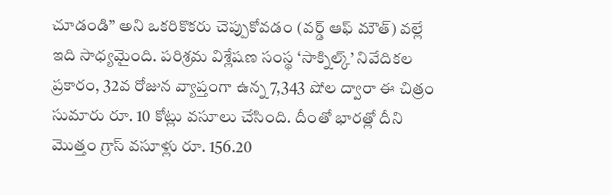చూడండి” అని ఒకరికొకరు చెప్పుకోవడం (వర్డ్ ఆఫ్ మౌత్) వల్లే ఇది సాధ్యమైంది. పరిశ్రమ విశ్లేషణ సంస్థ ‘సాక్నిల్క్’ నివేదికల ప్రకారం, 32వ రోజున వ్యాప్తంగా ఉన్న 7,343 షోల ద్వారా ఈ చిత్రం సుమారు రూ. 10 కోట్లు వసూలు చేసింది. దీంతో భారత్లో దీని మొత్తం గ్రాస్ వసూళ్లు రూ. 156.20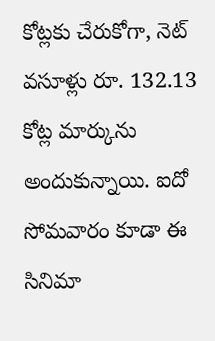కోట్లకు చేరుకోగా, నెట్ వసూళ్లు రూ. 132.13 కోట్ల మార్కును అందుకున్నాయి. ఐదో సోమవారం కూడా ఈ సినిమా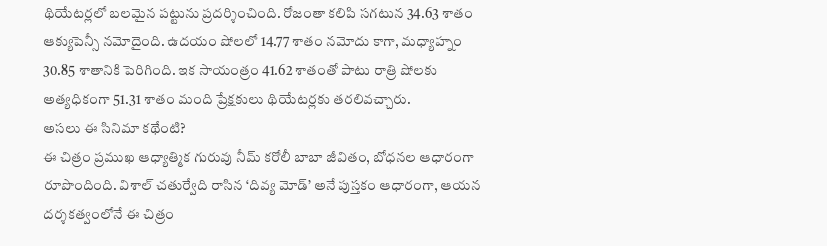థియేటర్లలో బలమైన పట్టును ప్రదర్శించింది. రోజంతా కలిపి సగటున 34.63 శాతం ఆక్యుపెన్సీ నమోదైంది. ఉదయం షోలలో 14.77 శాతం నమోదు కాగా, మధ్యాహ్నం 30.85 శాతానికి పెరిగింది. ఇక సాయంత్రం 41.62 శాతంతో పాటు రాత్రి షోలకు అత్యధికంగా 51.31 శాతం మంది ప్రేక్షకులు థియేటర్లకు తరలివచ్చారు.
అసలు ఈ సినిమా కథేంటి?
ఈ చిత్రం ప్రముఖ ఆధ్యాత్మిక గురువు నీమ్ కరోలీ బాబా జీవితం, బోధనల ఆధారంగా రూపొందింది. విశాల్ చతుర్వేది రాసిన ‘దివ్య మోడ్’ అనే పుస్తకం ఆధారంగా, ఆయన దర్శకత్వంలోనే ఈ చిత్రం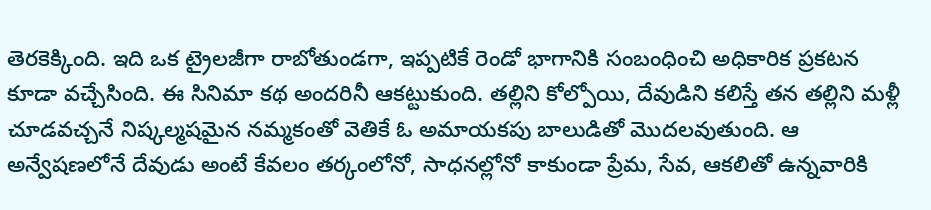తెరకెక్కింది. ఇది ఒక ట్రైలజీగా రాబోతుండగా, ఇప్పటికే రెండో భాగానికి సంబంధించి అధికారిక ప్రకటన కూడా వచ్చేసింది. ఈ సినిమా కథ అందరినీ ఆకట్టుకుంది. తల్లిని కోల్పోయి, దేవుడిని కలిస్తే తన తల్లిని మళ్లీ చూడవచ్చనే నిష్కల్మషమైన నమ్మకంతో వెతికే ఓ అమాయకపు బాలుడితో మొదలవుతుంది. ఆ అన్వేషణలోనే దేవుడు అంటే కేవలం తర్కంలోనో, సాధనల్లోనో కాకుండా ప్రేమ, సేవ, ఆకలితో ఉన్నవారికి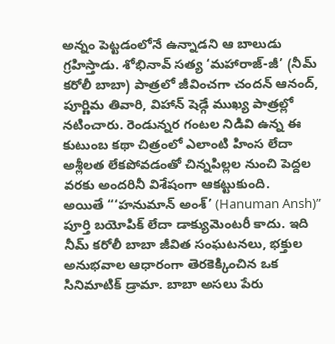అన్నం పెట్టడంలోనే ఉన్నాడని ఆ బాలుడు గ్రహిస్తాడు. శోభినావ్ సత్య ‘మహారాజ్-జీ’ (నీమ్ కరోలీ బాబా) పాత్రలో జీవించగా చందన్ ఆనంద్, పూర్ణిమ తివారి, విహాన్ షెడ్గే ముఖ్య పాత్రల్లో నటించారు. రెండున్నర గంటల నిడివి ఉన్న ఈ కుటుంబ కథా చిత్రంలో ఎలాంటి హింస లేదా అశ్లీలత లేకపోవడంతో చిన్నపిల్లల నుంచి పెద్దల వరకు అందరినీ విశేషంగా ఆకట్టుకుంది.
అయితే “‘హనుమాన్ అంశ్’ (Hanuman Ansh)” పూర్తి బయోపిక్ లేదా డాక్యుమెంటరీ కాదు. ఇది నీమ్ కరోలీ బాబా జీవిత సంఘటనలు, భక్తుల అనుభవాల ఆధారంగా తెరకెక్కించిన ఒక సినిమాటిక్ డ్రామా. బాబా అసలు పేరు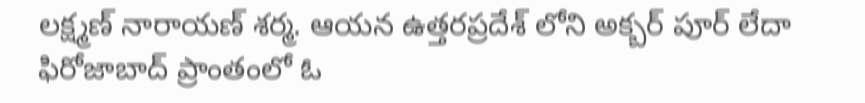లక్ష్మణ్ నారాయణ్ శర్మ. ఆయన ఉత్తరప్రదేశ్ లోని అక్బర్ పూర్ లేదా ఫిరోజాబాద్ ప్రాంతంలో ఓ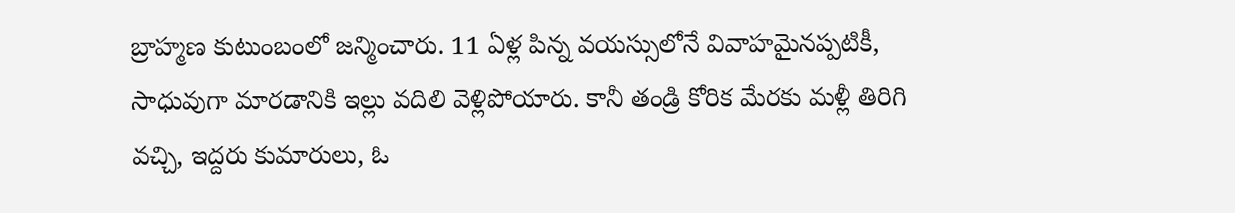బ్రాహ్మణ కుటుంబంలో జన్మించారు. 11 ఏళ్ల పిన్న వయస్సులోనే వివాహమైనప్పటికీ, సాధువుగా మారడానికి ఇల్లు వదిలి వెళ్లిపోయారు. కానీ తండ్రి కోరిక మేరకు మళ్లీ తిరిగి వచ్చి, ఇద్దరు కుమారులు, ఓ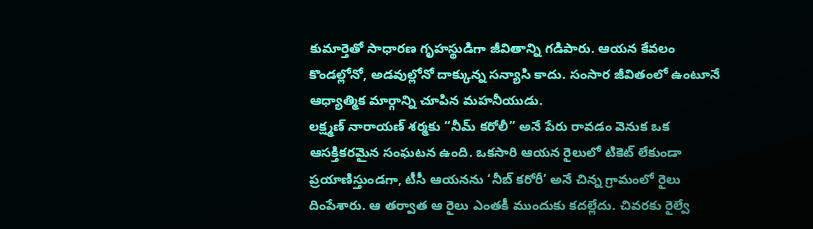కుమార్తెతో సాధారణ గృహస్థుడిగా జీవితాన్ని గడిపారు. ఆయన కేవలం కొండల్లోనో, అడవుల్లోనో దాక్కున్న సన్యాసి కాదు. సంసార జీవితంలో ఉంటూనే ఆధ్యాత్మిక మార్గాన్ని చూపిన మహనీయుడు.
లక్ష్మణ్ నారాయణ్ శర్మకు “నీమ్ కరోలీ” అనే పేరు రావడం వెనుక ఒక ఆసక్తికరమైన సంఘటన ఉంది. ఒకసారి ఆయన రైలులో టికెట్ లేకుండా ప్రయాణిస్తుండగా, టీసీ ఆయనను ‘నీబ్ కరోరీ’ అనే చిన్న గ్రామంలో రైలు దింపేశారు. ఆ తర్వాత ఆ రైలు ఎంతకీ ముందుకు కదల్లేదు. చివరకు రైల్వే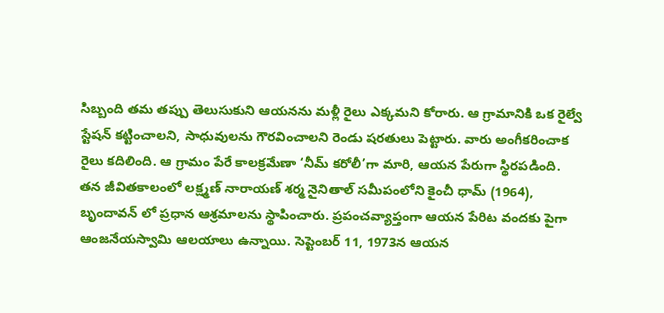సిబ్బంది తమ తప్పు తెలుసుకుని ఆయనను మళ్లీ రైలు ఎక్కమని కోరారు. ఆ గ్రామానికి ఒక రైల్వే స్టేషన్ కట్టించాలని, సాధువులను గౌరవించాలని రెండు షరతులు పెట్టారు. వారు అంగీకరించాక రైలు కదిలింది. ఆ గ్రామం పేరే కాలక్రమేణా ‘నీమ్ కరోలీ’గా మారి, ఆయన పేరుగా స్థిరపడింది.
తన జీవితకాలంలో లక్ష్మణ్ నారాయణ్ శర్మ నైనితాల్ సమీపంలోని కైంచీ ధామ్ (1964), బృందావన్ లో ప్రధాన ఆశ్రమాలను స్థాపించారు. ప్రపంచవ్యాప్తంగా ఆయన పేరిట వందకు పైగా ఆంజనేయస్వామి ఆలయాలు ఉన్నాయి. సెప్టెంబర్ 11, 1973న ఆయన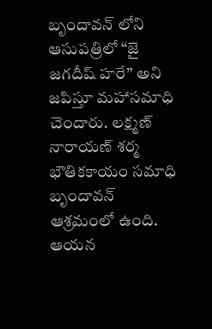బృందావన్ లోని ఆసుపత్రిలో “జై జగదీష్ హరే” అని జపిస్తూ మహాసమాధి చెందారు. లక్ష్మణ్ నారాయణ్ శర్మ భౌతికకాయం సమాధి బృందావన్ ఆశ్రమంలో ఉంది. ఆయన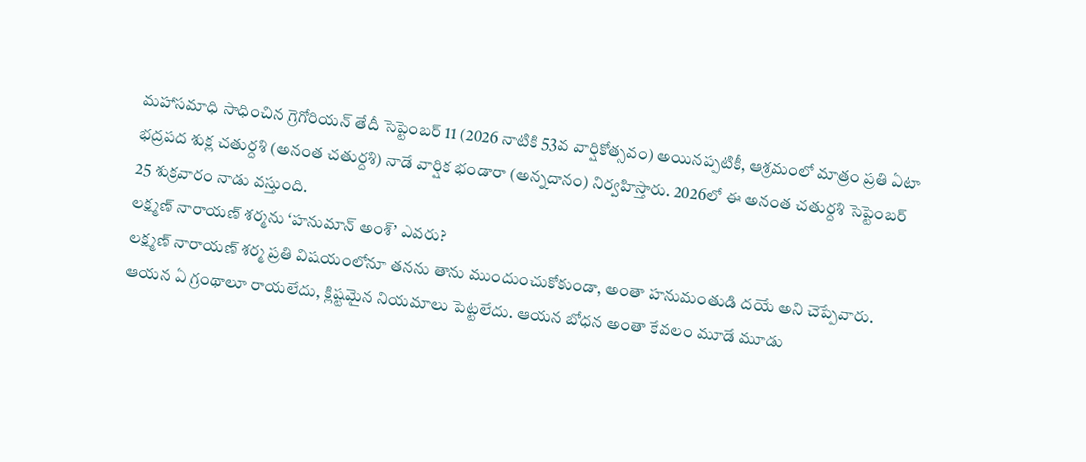మహాసమాధి సాధించిన గ్రెగోరియన్ తేదీ సెప్టెంబర్ 11 (2026 నాటికి 53వ వార్షికోత్సవం) అయినప్పటికీ, ఆశ్రమంలో మాత్రం ప్రతి ఏటా భద్రపద శుక్ల చతుర్దశి (అనంత చతుర్దశి) నాడే వార్షిక భండారా (అన్నదానం) నిర్వహిస్తారు. 2026లో ఈ అనంత చతుర్దశి సెప్టెంబర్ 25 శుక్రవారం నాడు వస్తుంది.
లక్ష్మణ్ నారాయణ్ శర్మను ‘హనుమాన్ అంశ్’ ఎవరు?
లక్ష్మణ్ నారాయణ్ శర్మ ప్రతి విషయంలోనూ తనను తాను ముందుంచుకోకుండా, అంతా హనుమంతుడి దయే అని చెప్పేవారు. ఆయన ఏ గ్రంథాలూ రాయలేదు, క్లిష్టమైన నియమాలు పెట్టలేదు. ఆయన బోధన అంతా కేవలం మూడే మూడు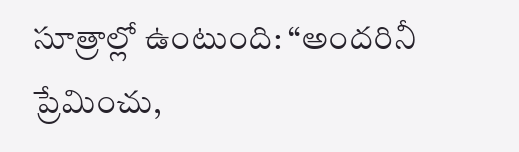సూత్రాల్లో ఉంటుంది: “అందరినీ ప్రేమించు,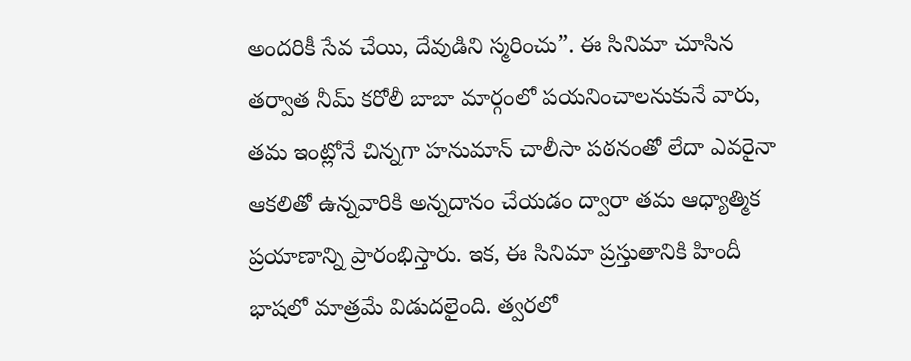అందరికీ సేవ చేయి, దేవుడిని స్మరించు”. ఈ సినిమా చూసిన తర్వాత నీమ్ కరోలీ బాబా మార్గంలో పయనించాలనుకునే వారు, తమ ఇంట్లోనే చిన్నగా హనుమాన్ చాలీసా పఠనంతో లేదా ఎవరైనా ఆకలితో ఉన్నవారికి అన్నదానం చేయడం ద్వారా తమ ఆధ్యాత్మిక ప్రయాణాన్ని ప్రారంభిస్తారు. ఇక, ఈ సినిమా ప్రస్తుతానికి హిందీ భాషలో మాత్రమే విడుదలైంది. త్వరలో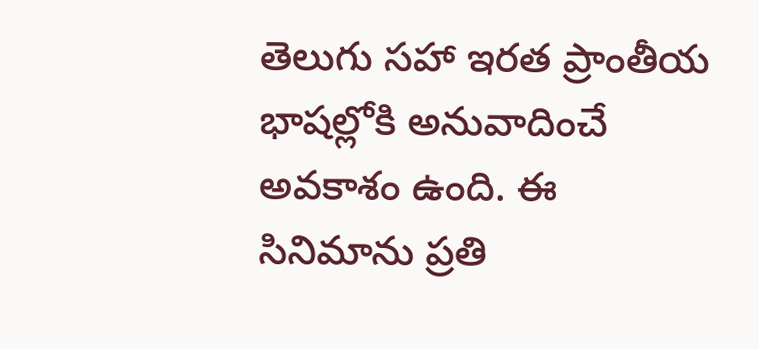తెలుగు సహా ఇరత ప్రాంతీయ భాషల్లోకి అనువాదించే అవకాశం ఉంది. ఈ సినిమాను ప్రతి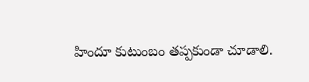హిందూ కుటుంబం తప్పకుండా చూడాలి.